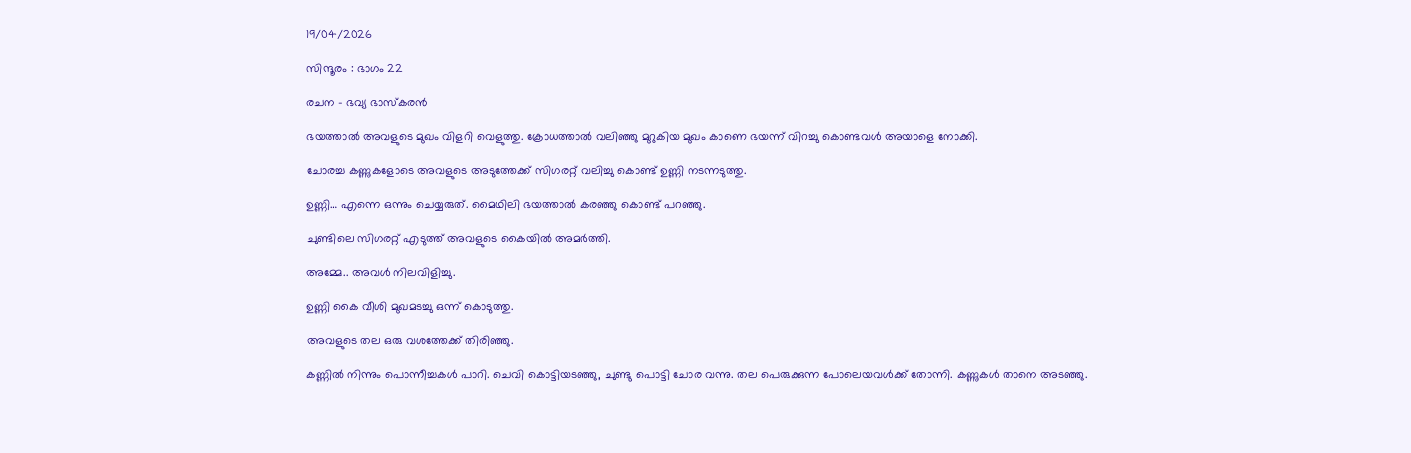19/04/2026

സിന്ദൂരം : ഭാഗം 22

രചന – ഭവ്യ ഭാസ്കരൻ

ഭയത്താൽ അവളുടെ മുഖം വിളറി വെളുത്തു. ക്രോധത്താൽ വലിഞ്ഞു മുറുകിയ മുഖം കാണെ ഭയന്ന് വിറച്ചു കൊണ്ടവൾ അയാളെ നോക്കി.

ചോരച്ച കണ്ണുകളോടെ അവളുടെ അടുത്തേക്ക് സിഗരറ്റ് വലിച്ചു കൊണ്ട് ഉണ്ണി നടന്നടുത്തു.

ഉണ്ണി… എന്നെ ഒന്നും ചെയ്യരുത്. മൈഥിലി ഭയത്താൽ കരഞ്ഞു കൊണ്ട് പറഞ്ഞു.

ചുണ്ടിലെ സിഗരറ്റ് എടുത്ത് അവളുടെ കൈയിൽ അമർത്തി.

അമ്മേ.. അവൾ നിലവിളിച്ചു.

ഉണ്ണി കൈ വീശി മുഖമടച്ചു ഒന്ന് കൊടുത്തു.

അവളുടെ തല ഒരു വശത്തേക്ക്‌ തിരിഞ്ഞു.

കണ്ണിൽ നിന്നും പൊന്നീച്ചകൾ പാറി. ചെവി കൊട്ടിയടഞ്ഞു, ചുണ്ടു പൊട്ടി ചോര വന്നു. തല പെരുക്കുന്ന പോലെയവൾക്ക് തോന്നി. കണ്ണുകൾ താനെ അടഞ്ഞു.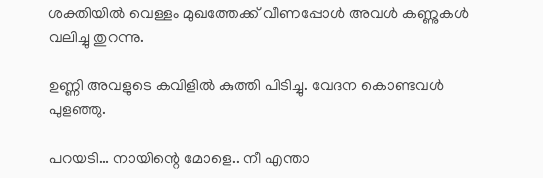ശക്തിയിൽ വെള്ളം മുഖത്തേക്ക് വീണപ്പോൾ അവൾ കണ്ണുകൾ വലിച്ചു തുറന്നു.

ഉണ്ണി അവളുടെ കവിളിൽ കുത്തി പിടിച്ചു. വേദന കൊണ്ടവൾ പുളഞ്ഞു.

പറയടി… നായിന്റെ മോളെ.. നീ എന്താ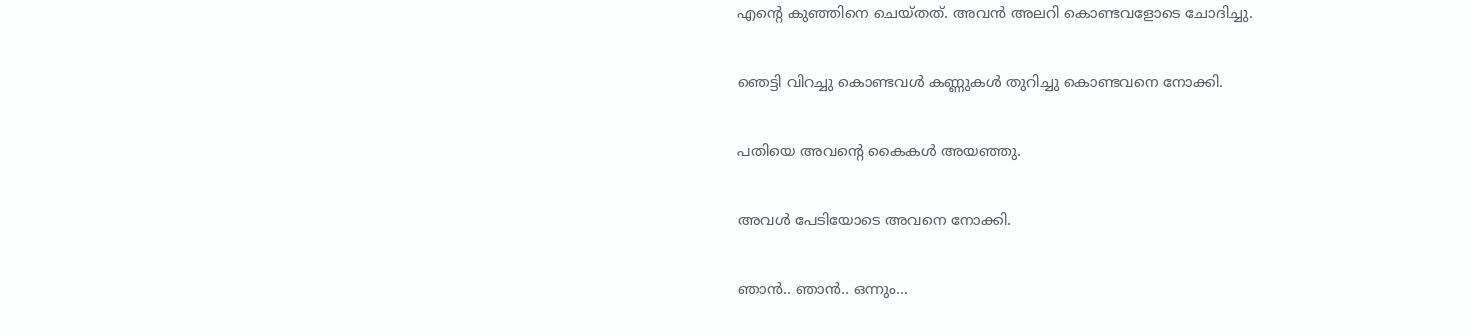എന്റെ കുഞ്ഞിനെ ചെയ്തത്. അവൻ അലറി കൊണ്ടവളോടെ ചോദിച്ചു.

ഞെട്ടി വിറച്ചു കൊണ്ടവൾ കണ്ണുകൾ തുറിച്ചു കൊണ്ടവനെ നോക്കി.

പതിയെ അവന്റെ കൈകൾ അയഞ്ഞു.

അവൾ പേടിയോടെ അവനെ നോക്കി.

ഞാൻ.. ഞാൻ.. ഒന്നും…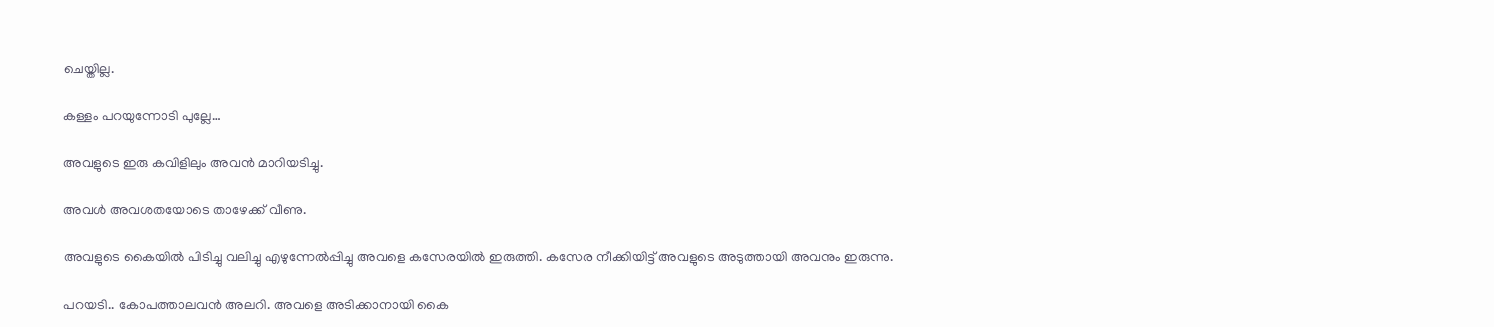ചെയ്തില്ല.

കള്ളം പറയുന്നോടി പുല്ലേ…

അവളുടെ ഇരു കവിളിലും അവൻ മാറിയടിച്ചു.

അവൾ അവശതയോടെ താഴേക്ക് വീണു.

അവളുടെ കൈയിൽ പിടിച്ചു വലിച്ചു എഴുന്നേൽപ്പിച്ചു അവളെ കസേരയിൽ ഇരുത്തി. കസേര നീക്കിയിട്ട് അവളുടെ അടുത്തായി അവനും ഇരുന്നു.

പറയടി.. കോപത്താലവൻ അലറി. അവളെ അടിക്കാനായി കൈ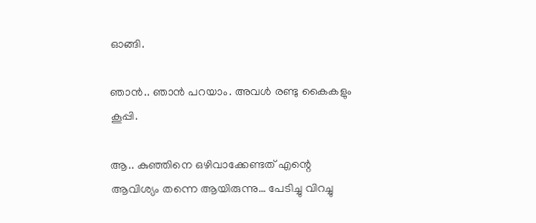ഓങ്ങി.

ഞാൻ.. ഞാൻ പറയാം. അവൾ രണ്ടു കൈകളും കൂപ്പി.

ആ.. കുഞ്ഞിനെ ഒഴിവാക്കേണ്ടത് എന്റെ ആവിശ്യം തന്നെ ആയിരുന്നു… പേടിച്ചു വിറച്ചു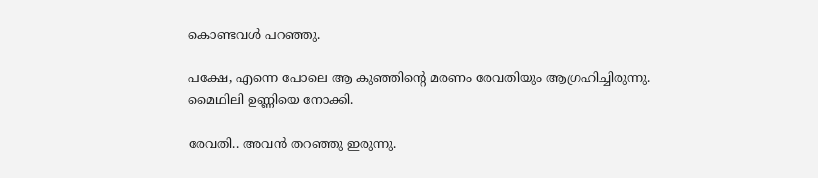കൊണ്ടവൾ പറഞ്ഞു.

പക്ഷേ, എന്നെ പോലെ ആ കുഞ്ഞിന്റെ മരണം രേവതിയും ആഗ്രഹിച്ചിരുന്നു. മൈഥിലി ഉണ്ണിയെ നോക്കി.

രേവതി.. അവൻ തറഞ്ഞു ഇരുന്നു.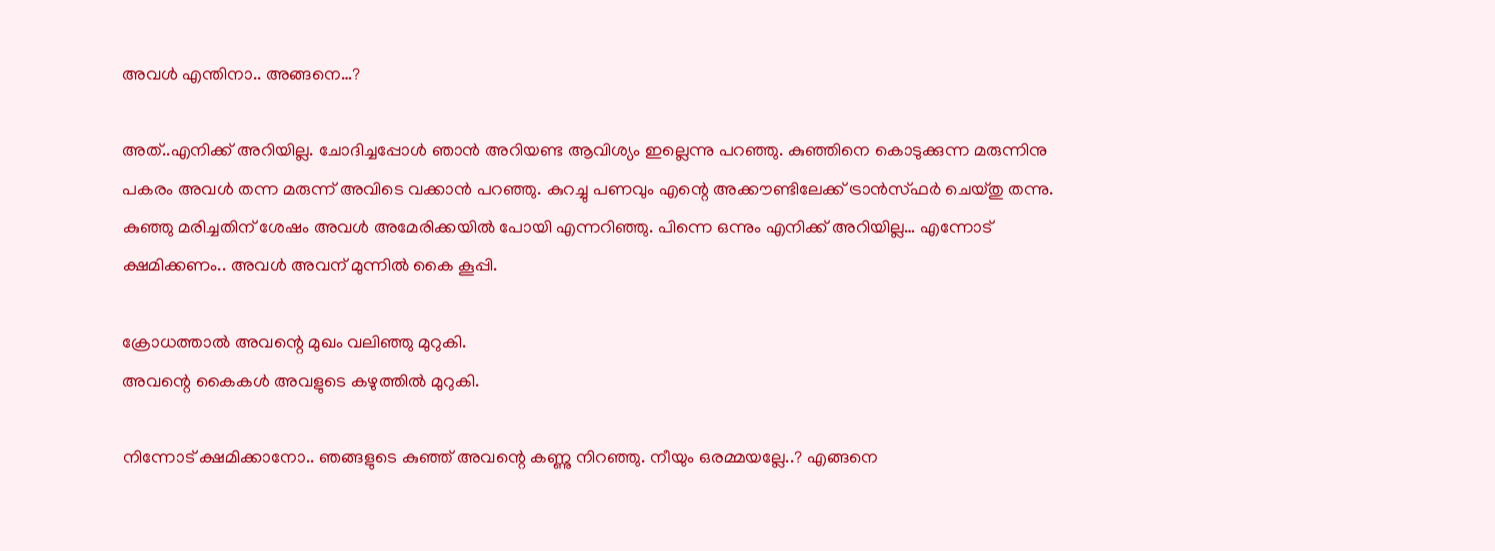അവൾ എന്തിനാ.. അങ്ങനെ…?

അത്‌..എനിക്ക് അറിയില്ല. ചോദിച്ചപ്പോൾ ഞാൻ അറിയണ്ട ആവിശ്യം ഇല്ലെന്നു പറഞ്ഞു. കുഞ്ഞിനെ കൊടുക്കുന്ന മരുന്നിനു പകരം അവൾ തന്ന മരുന്ന് അവിടെ വക്കാൻ പറഞ്ഞു. കുറച്ചു പണവും എന്റെ അക്കൗണ്ടിലേക്ക് ട്രാൻസ്ഫർ ചെയ്തു തന്നു. കുഞ്ഞു മരിച്ചതിന് ശേഷം അവൾ അമേരിക്കയിൽ പോയി എന്നറിഞ്ഞു. പിന്നെ ഒന്നും എനിക്ക് അറിയില്ല… എന്നോട് ക്ഷമിക്കണം.. അവൾ അവന് മുന്നിൽ കൈ കൂപ്പി.

ക്രോധത്താൽ അവന്റെ മുഖം വലിഞ്ഞു മുറുകി.
അവന്റെ കൈകൾ അവളുടെ കഴുത്തിൽ മുറുകി.

നിന്നോട് ക്ഷമിക്കാനോ.. ഞങ്ങളുടെ കുഞ്ഞ് അവന്റെ കണ്ണു നിറഞ്ഞു. നീയും ഒരമ്മയല്ലേ..? എങ്ങനെ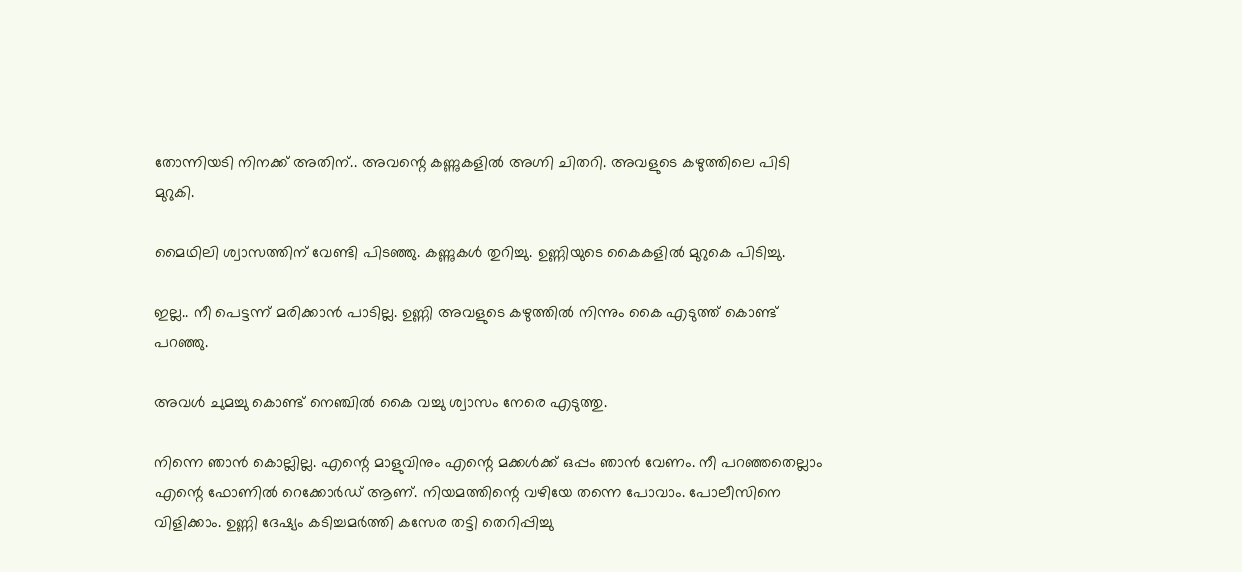തോന്നിയടി നിനക്ക് അതിന്.. അവന്റെ കണ്ണുകളിൽ അഗ്നി ചിതറി. അവളുടെ കഴുത്തിലെ പിടി മുറുകി.

മൈഥിലി ശ്വാസത്തിന് വേണ്ടി പിടഞ്ഞു. കണ്ണുകൾ തുറിച്ചു. ഉണ്ണിയുടെ കൈകളിൽ മുറുകെ പിടിച്ചു.

ഇല്ല.. നീ പെട്ടന്ന് മരിക്കാൻ പാടില്ല. ഉണ്ണി അവളുടെ കഴുത്തിൽ നിന്നും കൈ എടുത്ത് കൊണ്ട് പറഞ്ഞു.

അവൾ ചുമച്ചു കൊണ്ട് നെഞ്ചിൽ കൈ വച്ചു ശ്വാസം നേരെ എടുത്തു.

നിന്നെ ഞാൻ കൊല്ലില്ല. എന്റെ മാളുവിനും എന്റെ മക്കൾക്ക് ഒപ്പം ഞാൻ വേണം. നീ പറഞ്ഞതെല്ലാം എന്റെ ഫോണിൽ റെക്കോർഡ് ആണ്. നിയമത്തിന്റെ വഴിയേ തന്നെ പോവാം. പോലീസിനെ വിളിക്കാം. ഉണ്ണി ദേഷ്യം കടിച്ചമർത്തി കസേര തട്ടി തെറിപ്പിച്ചു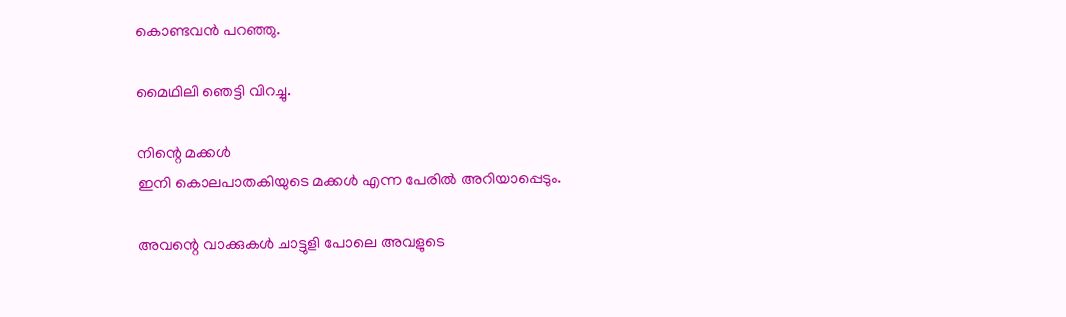കൊണ്ടവൻ പറഞ്ഞു.

മൈഥിലി ഞെട്ടി വിറച്ചു.

നിന്റെ മക്കൾ
ഇനി കൊലപാതകിയുടെ മക്കൾ എന്ന പേരിൽ അറിയാപ്പെടും.

അവന്റെ വാക്കുകൾ ചാട്ടുളി പോലെ അവളുടെ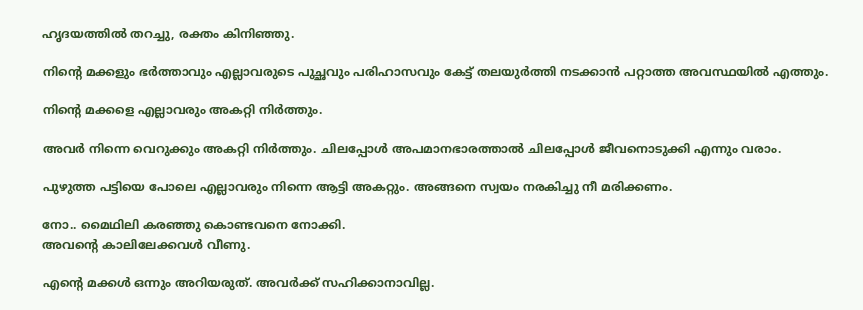ഹൃദയത്തിൽ തറച്ചു, രക്തം കിനിഞ്ഞു.

നിന്റെ മക്കളും ഭർത്താവും എല്ലാവരുടെ പുച്ഛവും പരിഹാസവും കേട്ട് തലയുർത്തി നടക്കാൻ പറ്റാത്ത അവസ്ഥയിൽ എത്തും.

നിന്റെ മക്കളെ എല്ലാവരും അകറ്റി നിർത്തും.

അവർ നിന്നെ വെറുക്കും അകറ്റി നിർത്തും. ചിലപ്പോൾ അപമാനഭാരത്താൽ ചിലപ്പോൾ ജീവനൊടുക്കി എന്നും വരാം.

പുഴുത്ത പട്ടിയെ പോലെ എല്ലാവരും നിന്നെ ആട്ടി അകറ്റും. അങ്ങനെ സ്വയം നരകിച്ചു നീ മരിക്കണം.

നോ.. മൈഥിലി കരഞ്ഞു കൊണ്ടവനെ നോക്കി.
അവന്റെ കാലിലേക്കവൾ വീണു.

എന്റെ മക്കൾ ഒന്നും അറിയരുത്. അവർക്ക് സഹിക്കാനാവില്ല.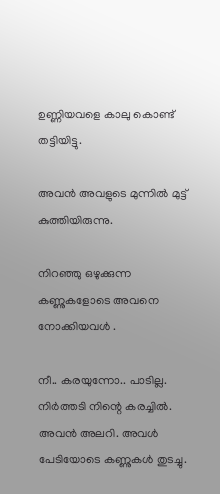ഉണ്ണിയവളെ കാലു കൊണ്ട് തട്ടിയിട്ടു.

അവൻ അവളുടെ മുന്നിൽ മുട്ട് കുത്തിയിരുന്നു.

നിറഞ്ഞു ഒഴുക്കുന്ന കണ്ണുകളോടെ അവനെ നോക്കിയവൾ .

നീ.. കരയുന്നോ.. പാടില്ല. നിർത്തടി നിന്റെ കരച്ചിൽ. അവൻ അലറി. അവൾ പേടിയോടെ കണ്ണുകൾ തുടച്ചു.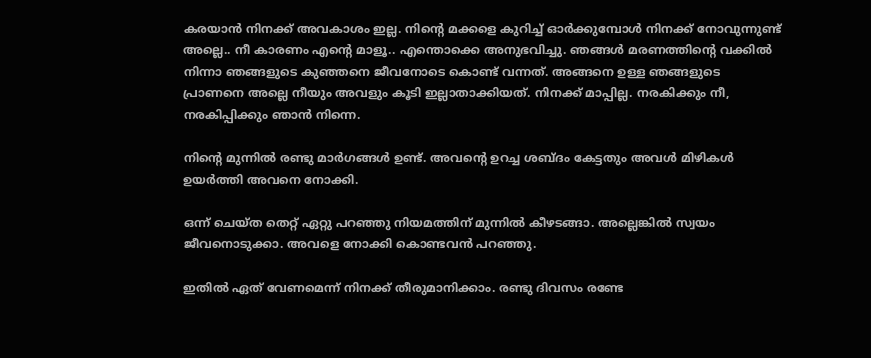കരയാൻ നിനക്ക് അവകാശം ഇല്ല. നിന്റെ മക്കളെ കുറിച്ച് ഓർക്കുമ്പോൾ നിനക്ക് നോവുന്നുണ്ട് അല്ലെ.. നീ കാരണം എന്റെ മാളൂ.. എന്തൊക്കെ അനുഭവിച്ചു. ഞങ്ങൾ മരണത്തിന്റെ വക്കിൽ നിന്നാ ഞങ്ങളുടെ കുഞ്ഞനെ ജീവനോടെ കൊണ്ട് വന്നത്. അങ്ങനെ ഉള്ള ഞങ്ങളുടെ പ്രാണനെ അല്ലെ നീയും അവളും കൂടി ഇല്ലാതാക്കിയത്. നിനക്ക് മാപ്പില്ല. നരകിക്കും നീ, നരകിപ്പിക്കും ഞാൻ നിന്നെ.

നിന്റെ മുന്നിൽ രണ്ടു മാർഗങ്ങൾ ഉണ്ട്. അവന്റെ ഉറച്ച ശബ്ദം കേട്ടതും അവൾ മിഴികൾ ഉയർത്തി അവനെ നോക്കി.

ഒന്ന് ചെയ്ത തെറ്റ് ഏറ്റു പറഞ്ഞു നിയമത്തിന് മുന്നിൽ കീഴടങ്ങാ. അല്ലെങ്കിൽ സ്വയം ജീവനൊടുക്കാ. അവളെ നോക്കി കൊണ്ടവൻ പറഞ്ഞു.

ഇതിൽ ഏത് വേണമെന്ന് നിനക്ക് തീരുമാനിക്കാം. രണ്ടു ദിവസം രണ്ടേ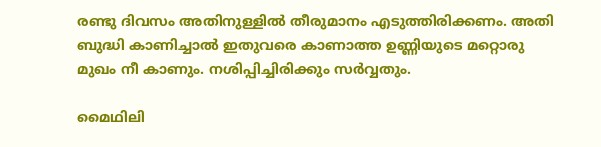രണ്ടു ദിവസം അതിനുള്ളിൽ തീരുമാനം എടുത്തിരിക്കണം. അതി ബുദ്ധി കാണിച്ചാൽ ഇതുവരെ കാണാത്ത ഉണ്ണിയുടെ മറ്റൊരു മുഖം നീ കാണും. നശിപ്പിച്ചിരിക്കും സർവ്വതും.

മൈഥിലി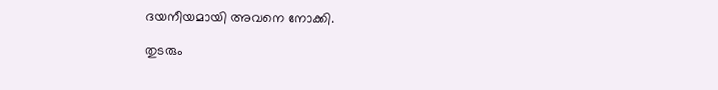ദയനീയമായി അവനെ നോക്കി.

തുടരും